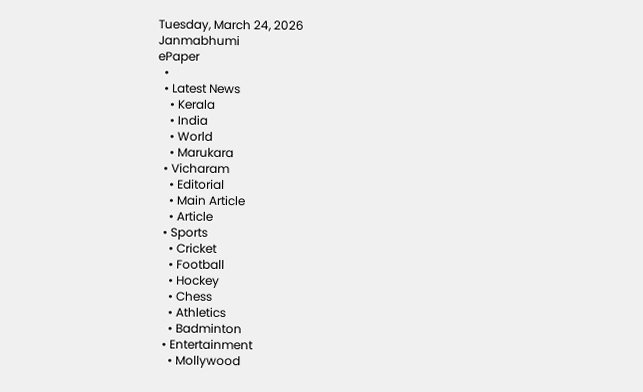Tuesday, March 24, 2026
Janmabhumi
ePaper
  •
  • Latest News
    • Kerala
    • India
    • World
    • Marukara
  • Vicharam
    • Editorial
    • Main Article
    • Article
  • Sports
    • Cricket
    • Football
    • Hockey
    • Chess
    • Athletics
    • Badminton
  • Entertainment
    • Mollywood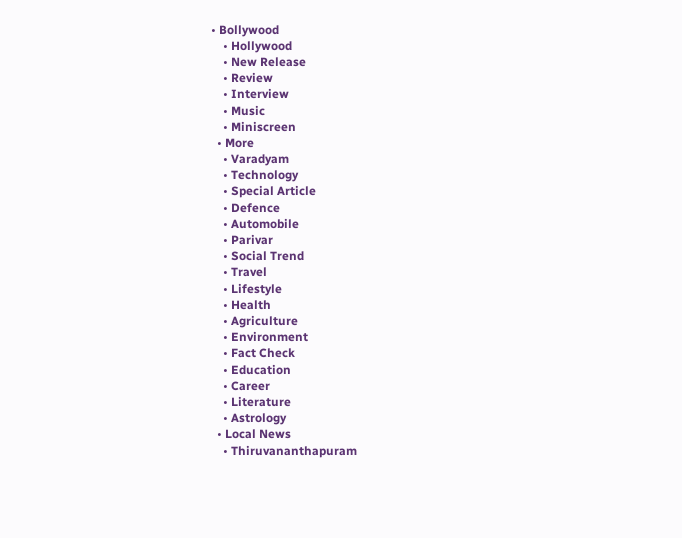• Bollywood
    • Hollywood
    • New Release
    • Review
    • Interview
    • Music
    • Miniscreen
  • More
    • Varadyam
    • Technology
    • Special Article
    • Defence
    • Automobile
    • Parivar
    • Social Trend
    • Travel
    • Lifestyle
    • Health
    • Agriculture
    • Environment
    • Fact Check
    • Education
    • Career
    • Literature
    • Astrology
  • Local News
    • Thiruvananthapuram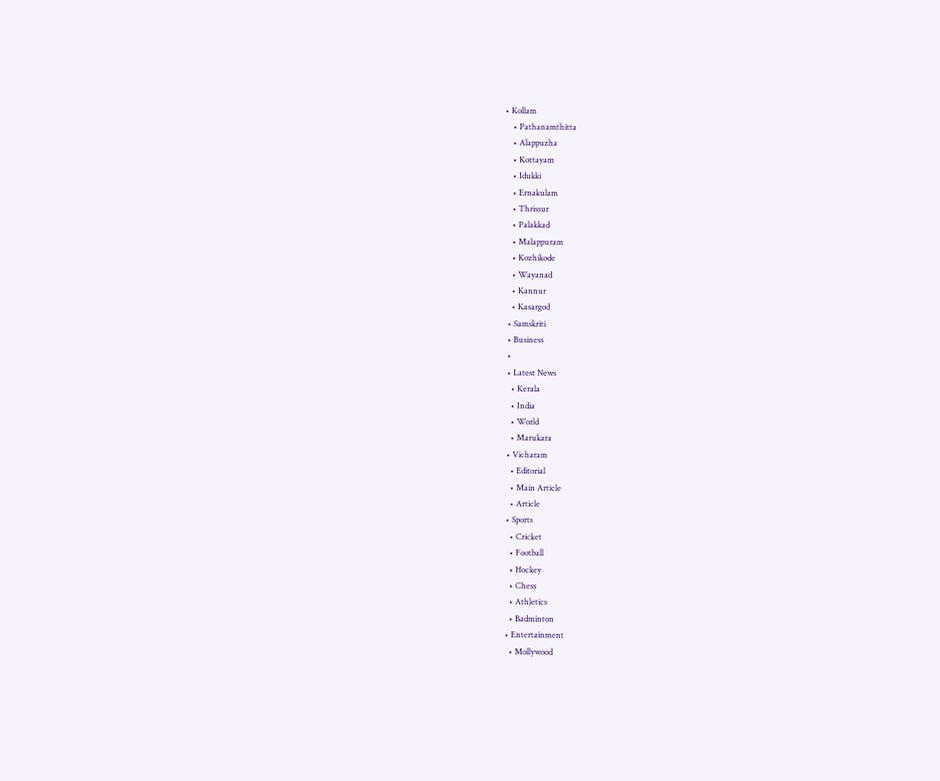• Kollam
    • Pathanamthitta
    • Alappuzha
    • Kottayam
    • Idukki
    • Ernakulam
    • Thrissur
    • Palakkad
    • Malappuram
    • Kozhikode
    • Wayanad
    • Kannur
    • Kasargod
  • Samskriti
  • Business
  •
  • Latest News
    • Kerala
    • India
    • World
    • Marukara
  • Vicharam
    • Editorial
    • Main Article
    • Article
  • Sports
    • Cricket
    • Football
    • Hockey
    • Chess
    • Athletics
    • Badminton
  • Entertainment
    • Mollywood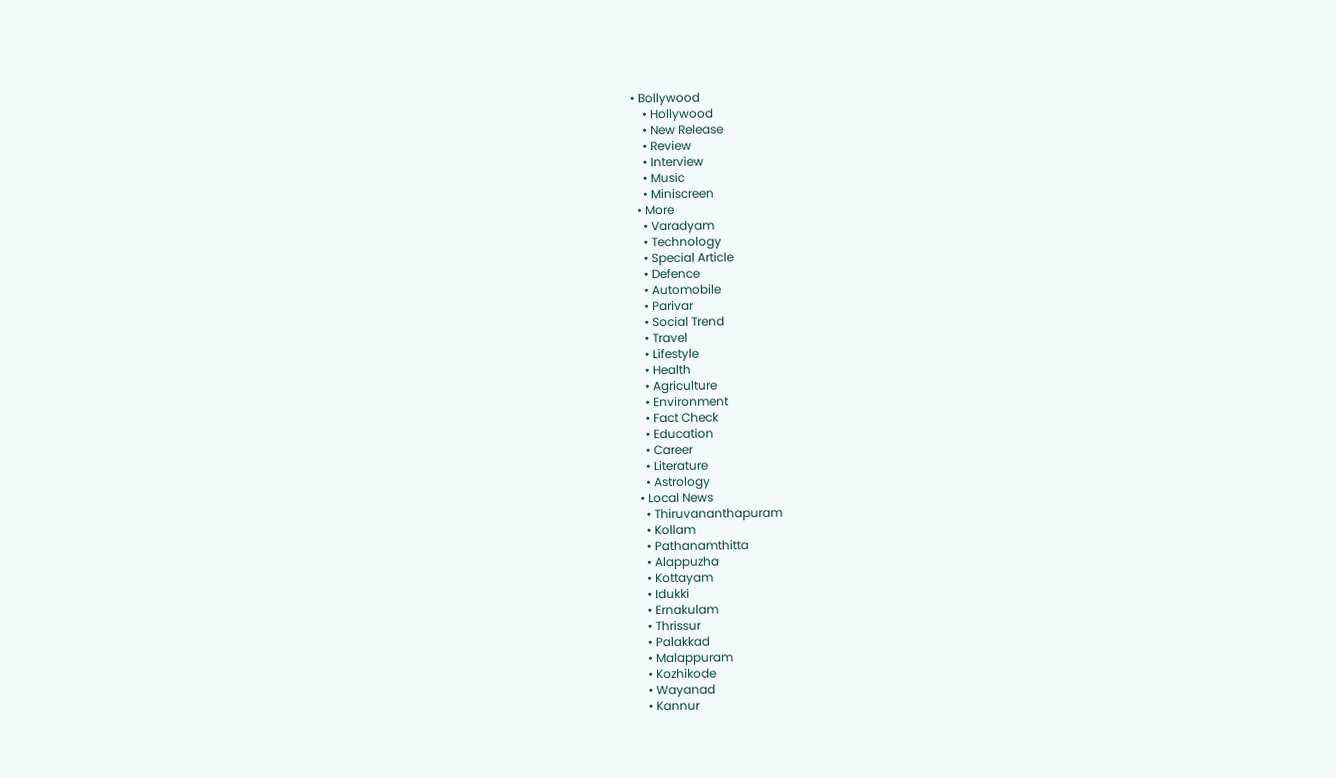• Bollywood
    • Hollywood
    • New Release
    • Review
    • Interview
    • Music
    • Miniscreen
  • More
    • Varadyam
    • Technology
    • Special Article
    • Defence
    • Automobile
    • Parivar
    • Social Trend
    • Travel
    • Lifestyle
    • Health
    • Agriculture
    • Environment
    • Fact Check
    • Education
    • Career
    • Literature
    • Astrology
  • Local News
    • Thiruvananthapuram
    • Kollam
    • Pathanamthitta
    • Alappuzha
    • Kottayam
    • Idukki
    • Ernakulam
    • Thrissur
    • Palakkad
    • Malappuram
    • Kozhikode
    • Wayanad
    • Kannur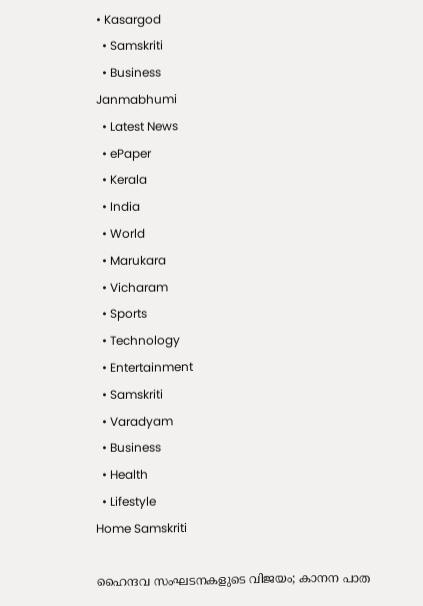• Kasargod
  • Samskriti
  • Business
Janmabhumi
  • Latest News
  • ePaper
  • Kerala
  • India
  • World
  • Marukara
  • Vicharam
  • Sports
  • Technology
  • Entertainment
  • Samskriti
  • Varadyam
  • Business
  • Health
  • Lifestyle
Home Samskriti

ഹൈന്ദവ സംഘടനകളുടെ വിജയം; കാനന പാത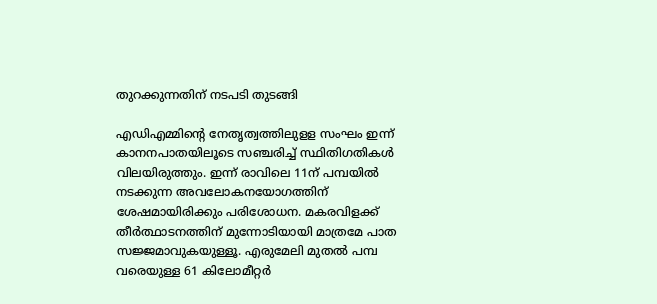തുറക്കുന്നതിന് നടപടി തുടങ്ങി

എഡിഎമ്മിന്റെ നേതൃത്വത്തിലുളള സംഘം ഇന്ന് കാനനപാതയിലൂടെ സഞ്ചരിച്ച് സ്ഥിതിഗതികള്‍ വിലയിരുത്തും. ഇന്ന് രാവിലെ 11ന് പമ്പയില്‍ നടക്കുന്ന അവലോകനയോഗത്തിന് ശേഷമായിരിക്കും പരിശോധന. മകരവിളക്ക് തീര്‍ത്ഥാടനത്തിന് മുന്നോടിയായി മാത്രമേ പാത സജ്ജമാവുകയുള്ളൂ. എരുമേലി മുതല്‍ പമ്പ വരെയുള്ള 61 കിലോമീറ്റര്‍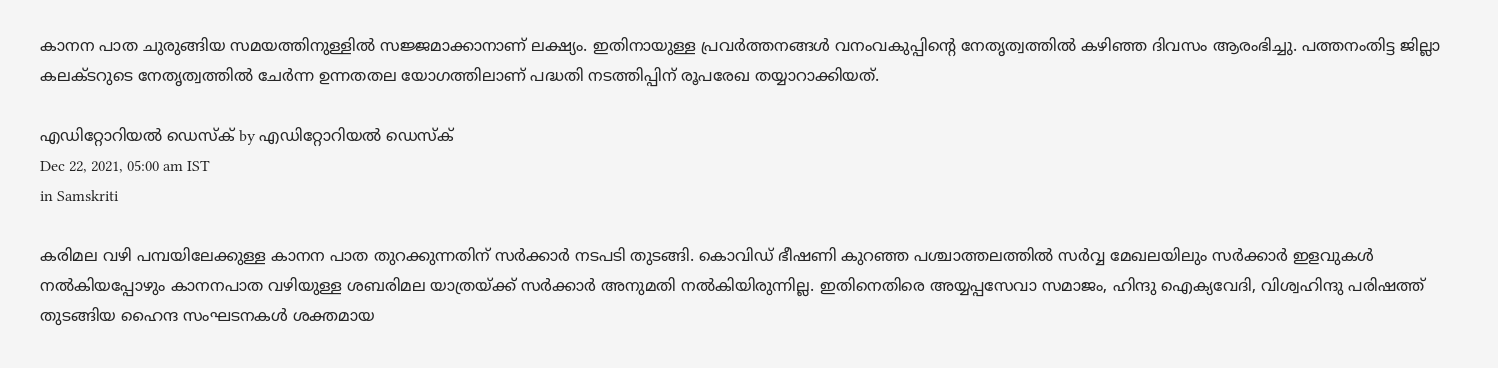കാനന പാത ചുരുങ്ങിയ സമയത്തിനുള്ളില്‍ സജ്ജമാക്കാനാണ് ലക്ഷ്യം. ഇതിനായുള്ള പ്രവര്‍ത്തനങ്ങള്‍ വനംവകുപ്പിന്റെ നേതൃത്വത്തില്‍ കഴിഞ്ഞ ദിവസം ആരംഭിച്ചു. പത്തനംതിട്ട ജില്ലാ കലക്ടറുടെ നേതൃത്വത്തില്‍ ചേര്‍ന്ന ഉന്നതതല യോഗത്തിലാണ് പദ്ധതി നടത്തിപ്പിന് രൂപരേഖ തയ്യാറാക്കിയത്.

എഡിറ്റോറിയൽ ഡെസ്ക് by എഡിറ്റോറിയൽ ഡെസ്ക്
Dec 22, 2021, 05:00 am IST
in Samskriti

കരിമല വഴി പമ്പയിലേക്കുള്ള കാനന പാത തുറക്കുന്നതിന് സര്‍ക്കാര്‍ നടപടി തുടങ്ങി. കൊവിഡ് ഭീഷണി കുറഞ്ഞ പശ്ചാത്തലത്തില്‍ സര്‍വ്വ മേഖലയിലും സര്‍ക്കാര്‍ ഇളവുകള്‍ നല്‍കിയപ്പോഴും കാനനപാത വഴിയുള്ള ശബരിമല യാത്രയ്‌ക്ക് സര്‍ക്കാര്‍ അനുമതി നല്‍കിയിരുന്നില്ല. ഇതിനെതിരെ അയ്യപ്പസേവാ സമാജം, ഹിന്ദു ഐക്യവേദി, വിശ്വഹിന്ദു പരിഷത്ത് തുടങ്ങിയ ഹൈന്ദ സംഘടനകള്‍ ശക്തമായ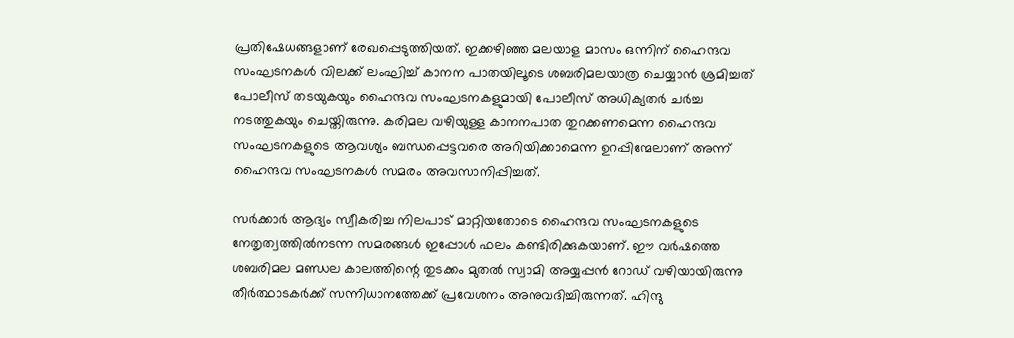പ്രതിഷേധങ്ങളാണ് രേഖപ്പെടുത്തിയത്. ഇക്കഴിഞ്ഞ മലയാള മാസം ഒന്നിന് ഹൈന്ദവ സംഘടനകള്‍ വിലക്ക് ലംഘിച്ച് കാനന പാതയിലൂടെ ശബരിമലയാത്ര ചെയ്യാന്‍ ശ്രമിച്ചത് പോലീസ് തടയുകയും ഹൈന്ദവ സംഘടനകളുമായി പോലീസ് അധിക്യതര്‍ ചര്‍ച്ച നടത്തുകയും ചെയ്തിരുന്നു. കരിമല വഴിയുള്ള കാനനപാത തുറക്കണമെന്ന ഹൈന്ദവ സംഘടനകളുടെ ആവശ്യം ബന്ധപ്പെട്ടവരെ അറിയിക്കാമെന്ന ഉറപ്പിന്മേലാണ് അന്ന് ഹൈന്ദവ സംഘടനകള്‍ സമരം അവസാനിപ്പിച്ചത്.

സര്‍ക്കാര്‍ ആദ്യം സ്വീകരിച്ച നിലപാട് മാറ്റിയതോടെ ഹൈന്ദവ സംഘടനകളുടെ നേതൃത്വത്തില്‍നടന്ന സമരങ്ങള്‍ ഇപ്പോള്‍ ഫലം കണ്ടിരിക്കുകയാണ്. ഈ വര്‍ഷത്തെ ശബരിമല മണ്ഡല കാലത്തിന്റെ തുടക്കം മുതല്‍ സ്വാമി അയ്യപ്പന്‍ റോഡ് വഴിയായിരുന്നു തീര്‍ത്ഥാടകര്‍ക്ക് സന്നിധാനത്തേക്ക് പ്രവേശനം അനുവദിച്ചിരുന്നത്. ഹിന്ദു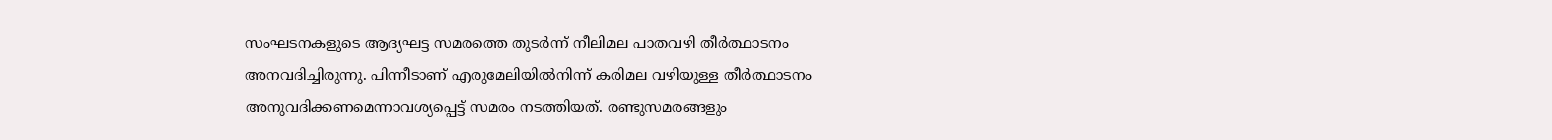സംഘടനകളുടെ ആദ്യഘട്ട സമരത്തെ തുടര്‍ന്ന് നീലിമല പാതവഴി തീര്‍ത്ഥാടനം അനവദിച്ചിരുന്നു. പിന്നീടാണ് എരുമേലിയില്‍നിന്ന് കരിമല വഴിയുള്ള തീര്‍ത്ഥാടനം അനുവദിക്കണമെന്നാവശ്യപ്പെട്ട് സമരം നടത്തിയത്. രണ്ടുസമരങ്ങളും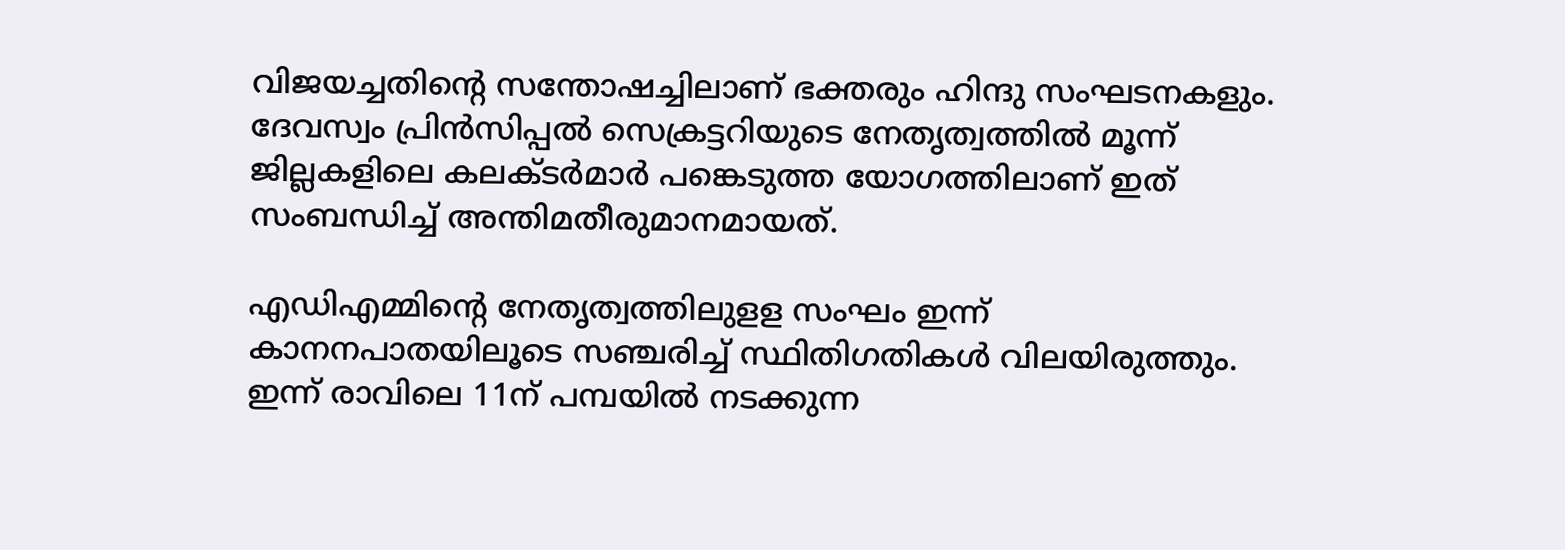വിജയച്ചതിന്റെ സന്തോഷച്ചിലാണ് ഭക്തരും ഹിന്ദു സംഘടനകളും. ദേവസ്വം പ്രിന്‍സിപ്പല്‍ സെക്രട്ടറിയുടെ നേതൃത്വത്തില്‍ മൂന്ന് ജില്ലകളിലെ കലക്ടര്‍മാര്‍ പങ്കെടുത്ത യോഗത്തിലാണ് ഇത് സംബന്ധിച്ച് അന്തിമതീരുമാനമായത്.

എഡിഎമ്മിന്റെ നേതൃത്വത്തിലുളള സംഘം ഇന്ന് കാനനപാതയിലൂടെ സഞ്ചരിച്ച് സ്ഥിതിഗതികള്‍ വിലയിരുത്തും. ഇന്ന് രാവിലെ 11ന് പമ്പയില്‍ നടക്കുന്ന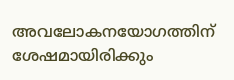അവലോകനയോഗത്തിന് ശേഷമായിരിക്കും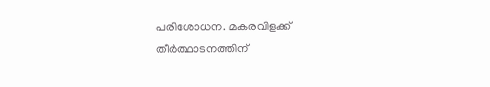പരിശോധന. മകരവിളക്ക് തീര്‍ത്ഥാടനത്തിന്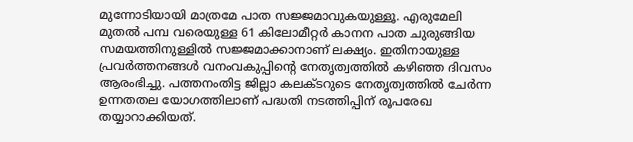മുന്നോടിയായി മാത്രമേ പാത സജ്ജമാവുകയുള്ളൂ. എരുമേലി മുതല്‍ പമ്പ വരെയുള്ള 61 കിലോമീറ്റര്‍ കാനന പാത ചുരുങ്ങിയ സമയത്തിനുള്ളില്‍ സജ്ജമാക്കാനാണ് ലക്ഷ്യം. ഇതിനായുള്ള പ്രവര്‍ത്തനങ്ങള്‍ വനംവകുപ്പിന്റെ നേതൃത്വത്തില്‍ കഴിഞ്ഞ ദിവസം ആരംഭിച്ചു. പത്തനംതിട്ട ജില്ലാ കലക്ടറുടെ നേതൃത്വത്തില്‍ ചേര്‍ന്ന ഉന്നതതല യോഗത്തിലാണ് പദ്ധതി നടത്തിപ്പിന് രൂപരേഖ തയ്യാറാക്കിയത്.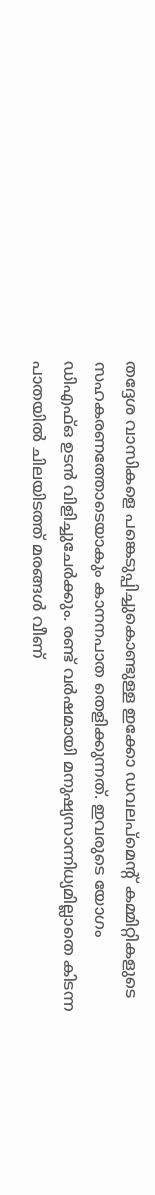തദ്ദേശ വാസികളെ പങ്കെടുപ്പിച്ചുകൊണ്ടുള്ള ഇക്കോ ഡവലപ്‌മെന്റ് കമ്മിറ്റികളുടെ സഹകരണത്തോടെയാകും കാനനപാത തെളിക്കുന്നത്. ഇവരുടെ യോഗം ഡിഎഫ്ഒ ഉടന്‍ വിളിച്ചുചേര്‍ക്കും. രണ്ട് വര്‍ഷമായി മനുഷ്യസാന്നിധ്യമില്ലാതെ കിടന്ന പാതയില്‍ ചിലയിടത്ത് മരങ്ങള്‍ വീണ്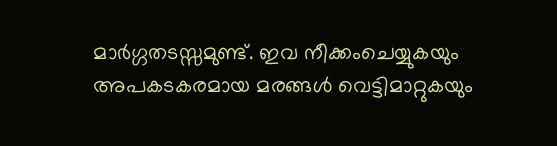മാര്‍ഗ്ഗതടസ്സമുണ്ട്. ഇവ നീക്കംചെയ്യുകയും അപകടകരമായ മരങ്ങള്‍ വെട്ടിമാറ്റുകയും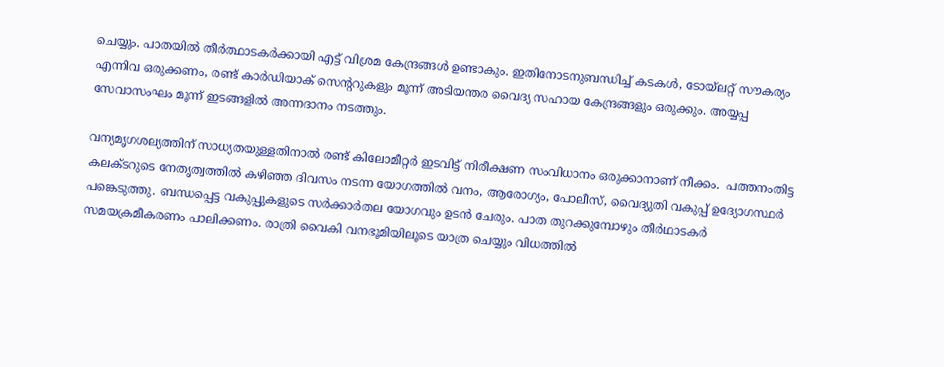ചെയ്യും. പാതയില്‍ തീര്‍ത്ഥാടകര്‍ക്കായി എട്ട് വിശ്രമ കേന്ദ്രങ്ങള്‍ ഉണ്ടാകും. ഇതിനോടനുബന്ധിച്ച് കടകള്‍, ടോയ്‌ലറ്റ് സൗകര്യം എന്നിവ ഒരുക്കണം, രണ്ട് കാര്‍ഡിയാക് സെന്ററുകളും മൂന്ന് അടിയന്തര വൈദ്യ സഹായ കേന്ദ്രങ്ങളും ഒരുക്കും. അയ്യപ്പ സേവാസംഘം മൂന്ന് ഇടങ്ങളില്‍ അന്നദാനം നടത്തും.

വന്യമൃഗശല്യത്തിന് സാധ്യതയുള്ളതിനാല്‍ രണ്ട് കിലോമീറ്റര്‍ ഇടവിട്ട് നിരീക്ഷണ സംവിധാനം ഒരുക്കാനാണ് നീക്കം.  പത്തനംതിട്ട കലക്ടറുടെ നേതൃത്വത്തില്‍ കഴിഞ്ഞ ദിവസം നടന്ന യോഗത്തില്‍ വനം, ആരോഗ്യം, പോലീസ്, വൈദ്യുതി വകുപ്പ് ഉദ്യോഗസ്ഥര്‍ പങ്കെടുത്തു. ബന്ധപ്പെട്ട വകുപ്പുകളുടെ സര്‍ക്കാര്‍തല യോഗവും ഉടന്‍ ചേരും. പാത തുറക്കുമ്പോഴും തീര്‍ഥാടകര്‍ സമയക്രമീകരണം പാലിക്കണം. രാത്രി വൈകി വനഭൂമിയിലൂടെ യാത്ര ചെയ്യും വിധത്തില്‍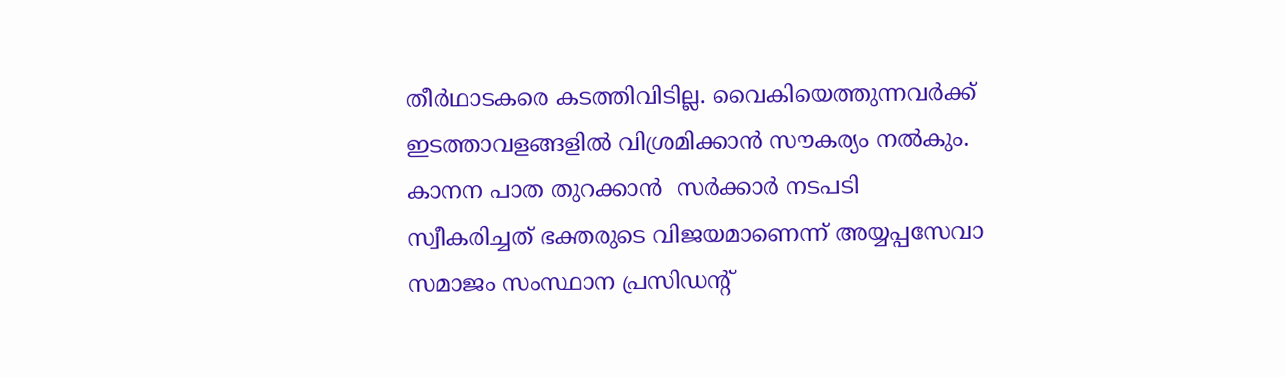തീര്‍ഥാടകരെ കടത്തിവിടില്ല. വൈകിയെത്തുന്നവര്‍ക്ക്  ഇടത്താവളങ്ങളില്‍ വിശ്രമിക്കാന്‍ സൗകര്യം നല്‍കും. കാനന പാത തുറക്കാന്‍  സര്‍ക്കാര്‍ നടപടി സ്വീകരിച്ചത് ഭക്തരുടെ വിജയമാണെന്ന് അയ്യപ്പസേവാ സമാജം സംസ്ഥാന പ്രസിഡന്റ്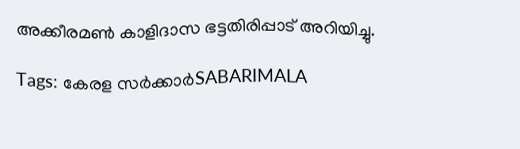അക്കീരമണ്‍ കാളിദാസ ഭട്ടതിരിപ്പാട് അറിയിച്ചു.

Tags: കേരള സര്‍ക്കാര്‍SABARIMALA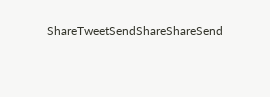ShareTweetSendShareShareSend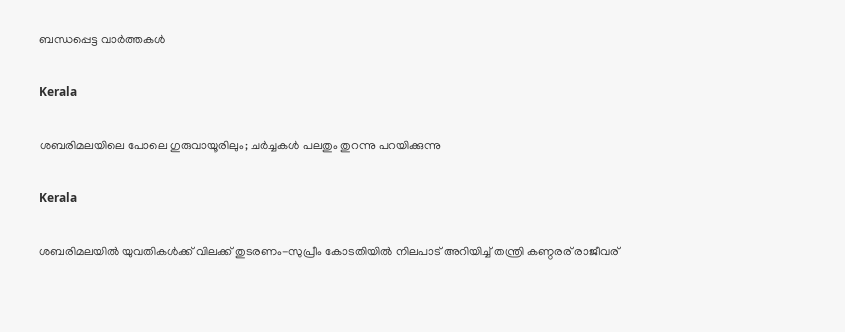ബന്ധപ്പെട്ട വാര്‍ത്തകള്‍

Kerala

ശബരിമലയിലെ പോലെ ഗുരുവായൂരിലും; ചർച്ചകൾ പലതും തുറന്നു പറയിക്കുന്നു

Kerala

ശബരിമലയില്‍ യുവതികള്‍ക്ക് വിലക്ക് തുടരണം-സുപ്രീം കോടതിയില്‍ നിലപാട് അറിയിച്ച് തന്ത്രി കണ്ഠരര് രാജീവര്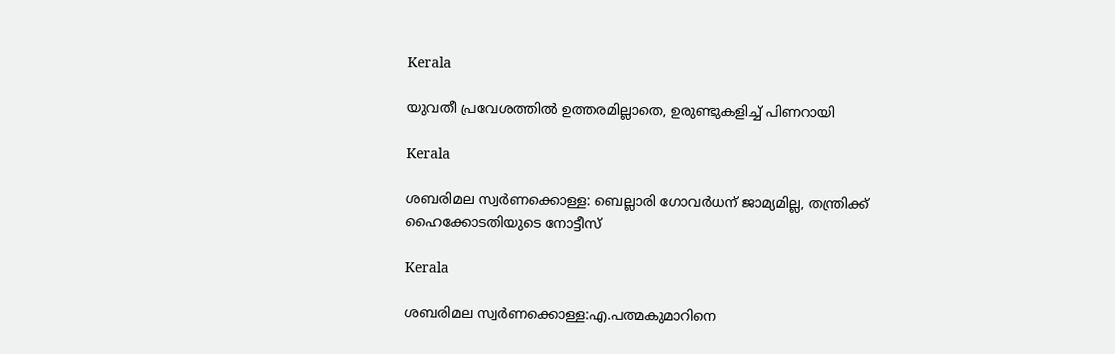Kerala

യുവതീ പ്രവേശത്തില്‍ ഉത്തരമില്ലാതെ, ഉരുണ്ടുകളിച്ച് പിണറായി

Kerala

ശബരിമല സ്വര്‍ണക്കൊള്ള: ബെല്ലാരി ഗോവര്‍ധന് ജാമ്യമില്ല, തന്ത്രിക്ക് ഹൈക്കോടതിയുടെ നോട്ടീസ്

Kerala

ശബരിമല സ്വര്‍ണക്കൊള്ള:എ.പത്മകുമാറിനെ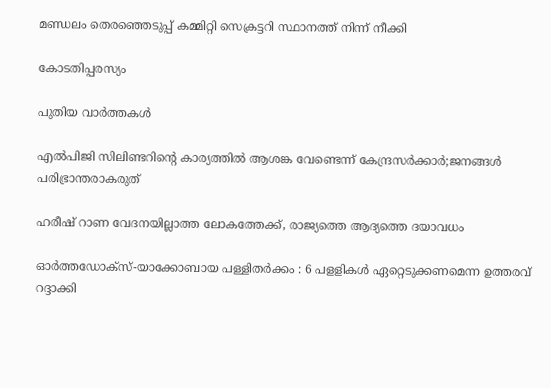മണ്ഡലം തെരഞ്ഞെടുപ്പ് കമ്മിറ്റി സെക്രട്ടറി സ്ഥാനത്ത് നിന്ന് നീക്കി

കോടതിപ്പരസ്യം

പുതിയ വാര്‍ത്തകള്‍

എൽപിജി സിലിണ്ടറിന്റെ കാര്യത്തില്‍ ആശങ്ക വേണ്ടെന്ന് കേന്ദ്രസര്‍ക്കാര്‍;ജനങ്ങള്‍ പരിഭ്രാന്തരാകരുത്

ഹരീഷ് റാണ വേദനയില്ലാത്ത ലോകത്തേക്ക്, രാജ്യത്തെ ആദ്യത്തെ ദയാവധം

ഓര്‍ത്തഡോക്‌സ്-യാക്കോബായ പള്ളിതര്‍ക്കം : 6 പളളികള്‍ ഏറ്റെടുക്കണമെന്ന ഉത്തരവ് റദ്ദാക്കി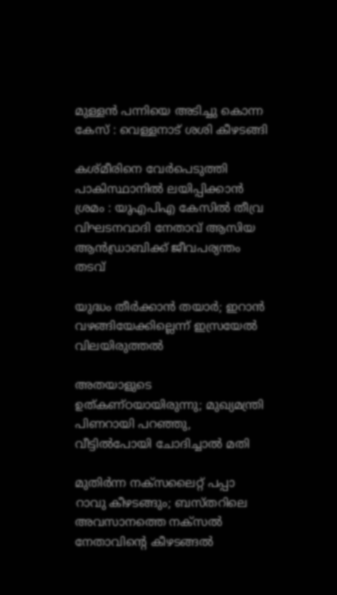മുള്ളന്‍ പന്നിയെ അടിച്ചു കൊന്ന കേസ് : വെള്ളനാട് ശശി കീഴടങ്ങി

കശ്മീരിനെ വേർപെടുത്തി പാകിസ്ഥാനിൽ ലയിപ്പിക്കാൻ ശ്രമം : യുഎപിഎ കേസിൽ തീവ്ര വിഘടനവാദി നേതാവ് ആസിയ ആൻഡ്രാബിക്ക് ജീവപര്യന്തം തടവ്

യുദ്ധം തീർക്കാൻ തയാർ; ഇറാൻ വഴങ്ങിയേക്കില്ലെന്ന് ഇസ്രയേൽ വിലയിരുത്തൽ

അതയാളുടെ ഉത്കണ്ഠയായിരുന്നു; മുഖ്യമന്ത്രി പിണറായി പറഞ്ഞു, വീട്ടിൽപോയി ചോദിച്ചാൽ മതി

മുതിർന്ന നക്സലൈറ്റ് പപ്പാ റാവു കീഴടങ്ങും; ബസ്തറിലെ അവസാനത്തെ നക്സൽ നേതാവിന്റെ കീഴടങ്ങൽ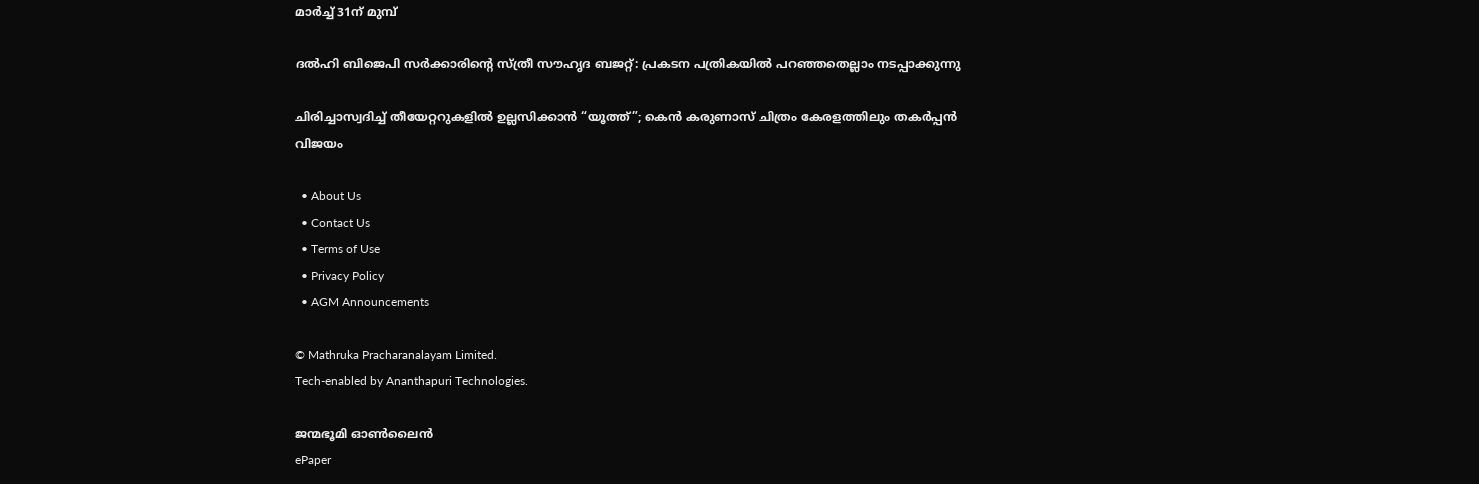മാർച്ച് 31ന് മുമ്പ്

ദൽഹി ബിജെപി സർക്കാരിന്റെ സ്ത്രീ സൗഹൃദ ബജറ്റ്: പ്രകടന പത്രികയിൽ പറഞ്ഞതെല്ലാം നടപ്പാക്കുന്നു

ചിരിച്ചാസ്വദിച്ച് തീയേറ്ററുകളിൽ ഉല്ലസിക്കാൻ “യൂത്ത്”; കെൻ കരുണാസ് ചിത്രം കേരളത്തിലും തകർപ്പൻ വിജയം

  • About Us
  • Contact Us
  • Terms of Use
  • Privacy Policy
  • AGM Announcements

© Mathruka Pracharanalayam Limited.
Tech-enabled by Ananthapuri Technologies.

ജന്മഭൂമി ഓണ്‍ലൈന്‍
ePaper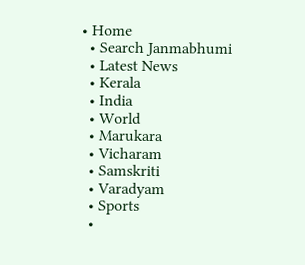• Home
  • Search Janmabhumi
  • Latest News
  • Kerala
  • India
  • World
  • Marukara
  • Vicharam
  • Samskriti
  • Varadyam
  • Sports
  •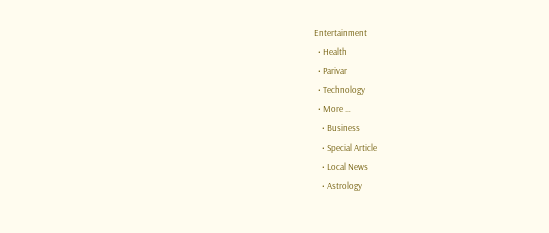Entertainment
  • Health
  • Parivar
  • Technology
  • More …
    • Business
    • Special Article
    • Local News
    • Astrology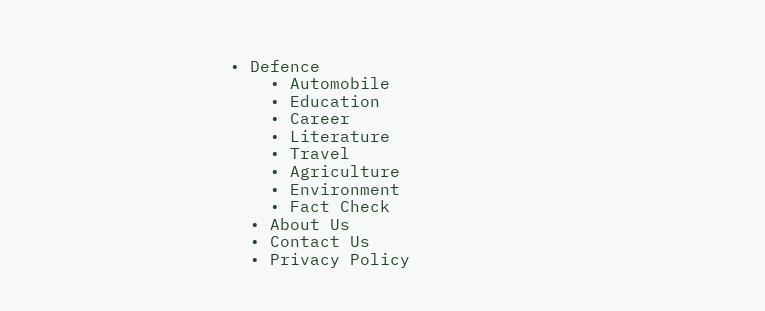• Defence
    • Automobile
    • Education
    • Career
    • Literature
    • Travel
    • Agriculture
    • Environment
    • Fact Check
  • About Us
  • Contact Us
  • Privacy Policy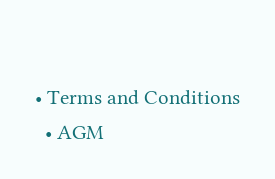• Terms and Conditions
  • AGM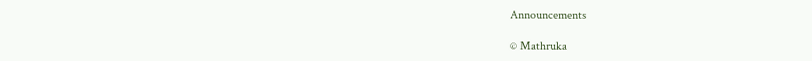Announcements

© Mathruka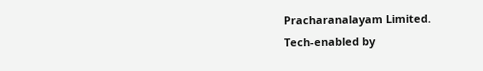Pracharanalayam Limited.
Tech-enabled by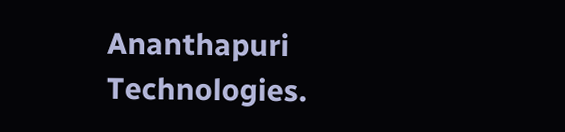Ananthapuri Technologies.